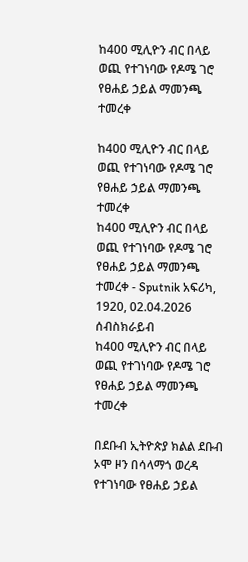ከ400 ሚሊዮን ብር በላይ ወጪ የተገነባው የዶሜ ገሮ የፀሐይ ኃይል ማመንጫ ተመረቀ

ከ400 ሚሊዮን ብር በላይ ወጪ የተገነባው የዶሜ ገሮ የፀሐይ ኃይል ማመንጫ ተመረቀ
ከ400 ሚሊዮን ብር በላይ ወጪ የተገነባው የዶሜ ገሮ የፀሐይ ኃይል ማመንጫ ተመረቀ - Sputnik አፍሪካ, 1920, 02.04.2026
ሰብስክራይብ
ከ400 ሚሊዮን ብር በላይ ወጪ የተገነባው የዶሜ ገሮ የፀሐይ ኃይል ማመንጫ ተመረቀ

በደቡብ ኢትዮጵያ ክልል ደቡብ ኦሞ ዞን በሳላማጎ ወረዳ የተገነባው የፀሐይ ኃይል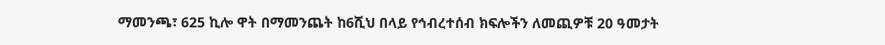ማመንጫ፣ 625 ኪሎ ዋት በማመንጨት ከ6ሺህ በላይ የኅብረተሰብ ክፍሎችን ለመጪዎቹ 20 ዓመታት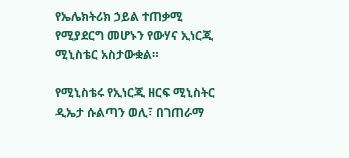የኤሌክትሪክ ኃይል ተጠቃሚ የሚያደርግ መሆኑን የውሃና ኢነርጂ ሚኒስቴር አስታውቋል።

የሚኒስቴሩ የኢነርጂ ዘርፍ ሚኒስትር ዲኤታ ሱልጣን ወሊ፣ በገጠራማ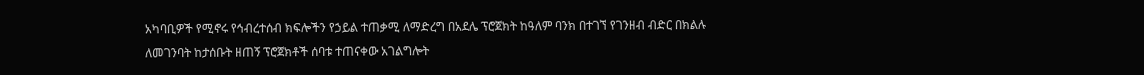አካባቢዎች የሚኖሩ የኅብረተሰብ ክፍሎችን የኃይል ተጠቃሚ ለማድረግ በአደሌ ፕሮጀክት ከዓለም ባንክ በተገኘ የገንዘብ ብድር በክልሉ ለመገንባት ከታሰቡት ዘጠኝ ፕሮጀክቶች ሰባቱ ተጠናቀው አገልግሎት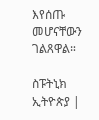እየሰጡ መሆናቸውን ገልጸዋል።

ስፑትኒክ ኢትዮጵያ |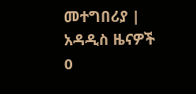መተግበሪያ |
አዳዲስ ዜናዎች
0